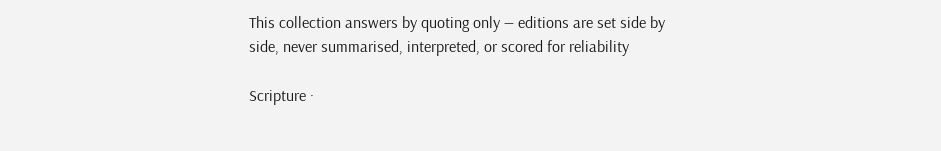This collection answers by quoting only — editions are set side by side, never summarised, interpreted, or scored for reliability

Scripture ·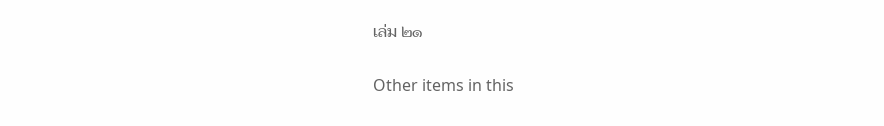เล่ม ๒๑

Other items in this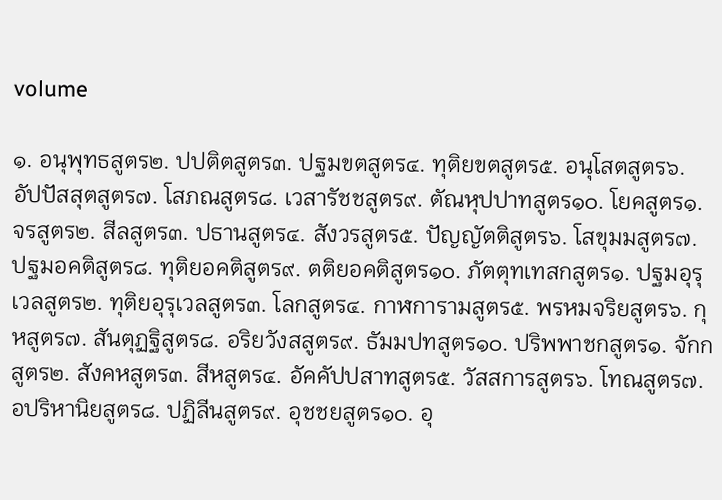volume

๑. อนุพุทธสูตร๒. ปปติตสูตร๓. ปฐมขตสูตร๔. ทุติยขตสูตร๕. อนุโสตสูตร๖. อัปปัสสุตสูตร๗. โสภณสูตร๘. เวสารัชชสูตร๙. ตัณหุปปาทสูตร๑๐. โยคสูตร๑. จรสูตร๒. สีลสูตร๓. ปธานสูตร๔. สังวรสูตร๕. ปัญญัตติสูตร๖. โสขุมมสูตร๗. ปฐมอคติสูตร๘. ทุติยอคติสูตร๙. ตติยอคติสูตร๑๐. ภัตตุทเทสกสูตร๑. ปฐมอุรุเวลสูตร๒. ทุติยอุรุเวลสูตร๓. โลกสูตร๔. กาฬการามสูตร๕. พรหมจริยสูตร๖. กุหสูตร๗. สันตุฏฐิสูตร๘. อริยวังสสูตร๙. ธัมมปทสูตร๑๐. ปริพพาชกสูตร๑. จักกสูตร๒. สังคหสูตร๓. สีหสูตร๔. อัคคัปปสาทสูตร๕. วัสสการสูตร๖. โทณสูตร๗. อปริหานิยสูตร๘. ปฏิลีนสูตร๙. อุชชยสูตร๑๐. อุ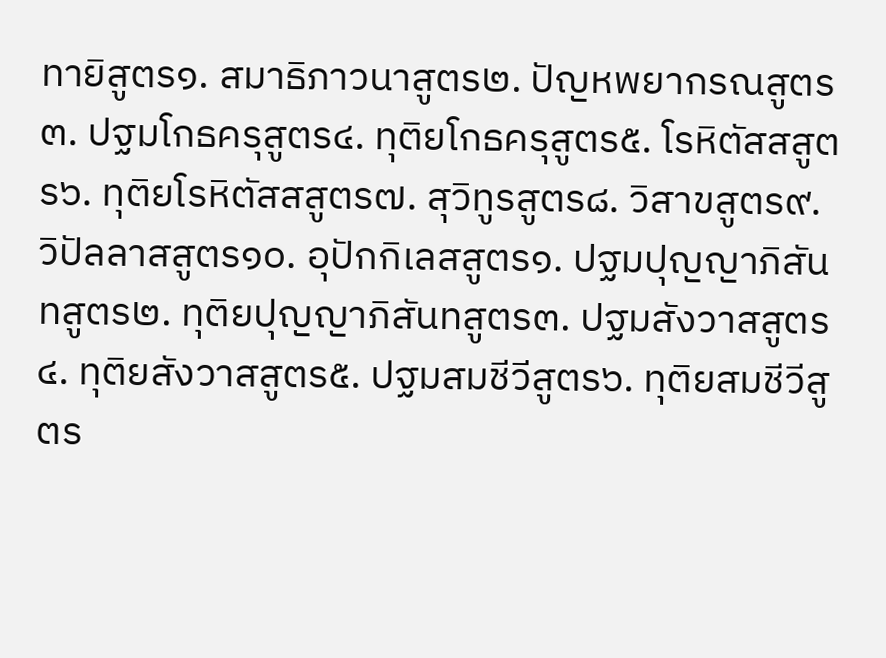ทายิสูตร๑. สมาธิภาวนาสูตร๒. ปัญหพยากรณสูตร๓. ปฐมโกธครุสูตร๔. ทุติยโกธครุสูตร๕. โรหิตัสสสูตร๖. ทุติยโรหิตัสสสูตร๗. สุวิทูรสูตร๘. วิสาขสูตร๙. วิปัลลาสสูตร๑๐. อุปักกิเลสสูตร๑. ปฐมปุญญาภิสันทสูตร๒. ทุติยปุญญาภิสันทสูตร๓. ปฐมสังวาสสูตร๔. ทุติยสังวาสสูตร๕. ปฐมสมชีวีสูตร๖. ทุติยสมชีวีสูตร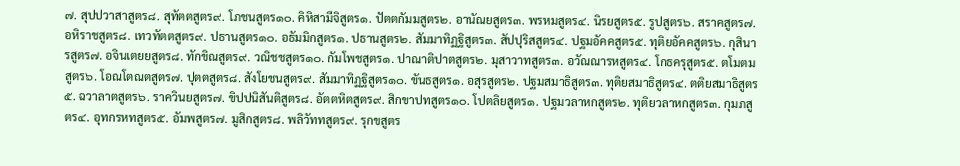๗. สุปปวาสาสูตร๘. สุทัตตสูตร๙. โภชนสูตร๑๐. คิหิสามีจิสูตร๑. ปัตตกัมมสูตร๒. อานัณยสูตร๓. พรหมสูตร๔. นิรยสูตร๕. รูปสูตร๖. สราคสูตร๗. อหิราชสูตร๘. เทวทัตตสูตร๙. ปธานสูตร๑๐. อธัมมิกสูตร๑. ปธานสูตร๒. สัมมาทิฏฐิสูตร๓. สัปปุริสสูตร๔. ปฐมอัคคสูตร๕. ทุติยอัคคสูตร๖. กุสินารสูตร๗. อจินเตยยสูตร๘. ทักขิณสูตร๙. วณิชชสูตร๑๐. กัมโพชสูตร๑. ปาณาติปาตสูตร๒. มุสาวาทสูตร๓. อวัณณารหสูตร๔. โกธครุสูตร๕. ตโมตมสูตร๖. โอณโตณตสูตร๗. ปุตตสูตร๘. สังโยชนสูตร๙. สัมมาทิฏฐิสูตร๑๐. ขันธสูตร๑. อสุรสูตร๒. ปฐมสมาธิสูตร๓. ทุติยสมาธิสูตร๔. ตติยสมาธิสูตร๕. ฉวาลาตสูตร๖. ราควินยสูตร๗. ขิปปนิสันติสูตร๘. อัตตหิตสูตร๙. สิกขาปทสูตร๑๐. โปตลิยสูตร๑. ปฐมวลาหกสูตร๒. ทุติยวลาหกสูตร๓. กุมภสูตร๔. อุทกรหทสูตร๕. อัมพสูตร๗. มูสิกสูตร๘. พลิวัททสูตร๙. รุกขสูตร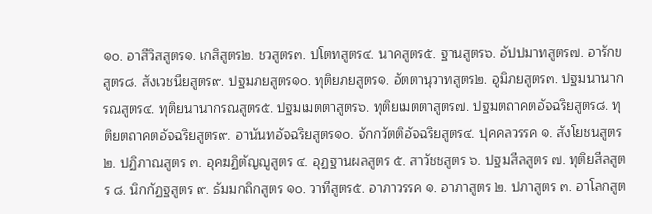๑๐. อาสีวิสสูตร๑. เกสิสูตร๒. ชวสูตร๓. ปโตทสูตร๔. นาคสูตร๕. ฐานสูตร๖. อัปปมาทสูตร๗. อารักขสูตร๘. สังเวชนียสูตร๙. ปฐมภยสูตร๑๐. ทุติยภยสูตร๑. อัตตานุวาทสูตร๒. อูมิภยสูตร๓. ปฐมนานากรณสูตร๔. ทุติยนานากรณสูตร๕. ปฐมเมตตาสูตร๖. ทุติยเมตตาสูตร๗. ปฐมตถาคตอัจฉริยสูตร๘. ทุติยตถาคตอัจฉริยสูตร๙. อานันทอัจฉริยสูตร๑๐. จักกวัตติอัจฉริยสูตร๔. ปุคคลวรรค ๑. สังโยชนสูตร ๒. ปฏิภาณสูตร ๓. อุคฆฏิตัญญูสูตร ๔. อุฏฐานผลสูตร ๕. สาวัชชสูตร ๖. ปฐมสีลสูตร ๗. ทุติยสีลสูตร ๘. นิกกัฏฐสูตร ๙. ธัมมกถิกสูตร ๑๐. วาทีสูตร๕. อาภาวรรค ๑. อาภาสูตร ๒. ปภาสูตร ๓. อาโลกสูต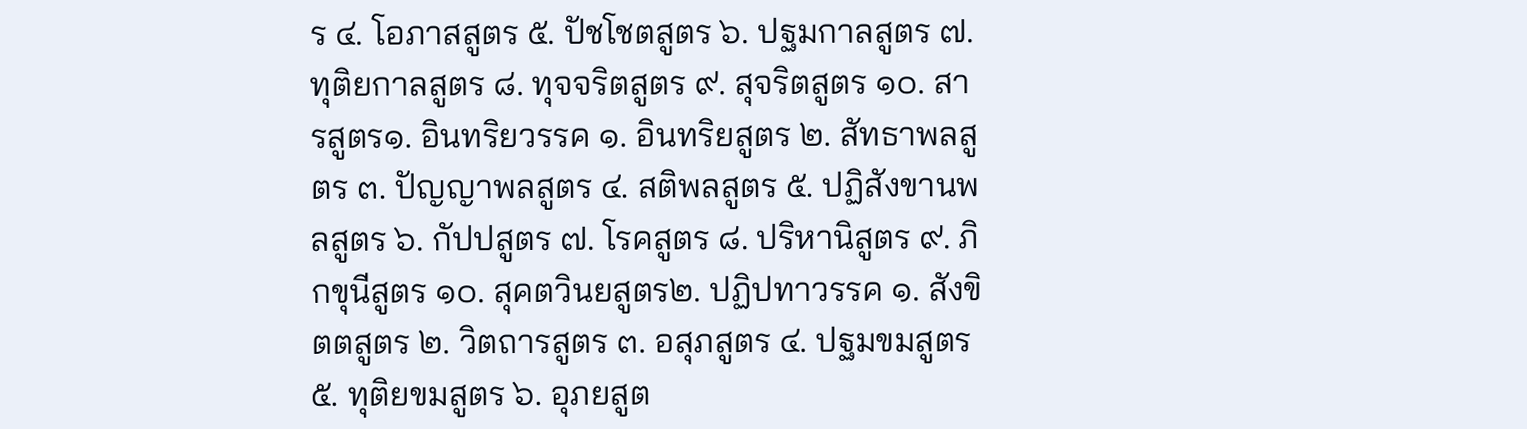ร ๔. โอภาสสูตร ๕. ปัชโชตสูตร ๖. ปฐมกาลสูตร ๗. ทุติยกาลสูตร ๘. ทุจจริตสูตร ๙. สุจริตสูตร ๑๐. สารสูตร๑. อินทริยวรรค ๑. อินทริยสูตร ๒. สัทธาพลสูตร ๓. ปัญญาพลสูตร ๔. สติพลสูตร ๕. ปฏิสังขานพลสูตร ๖. กัปปสูตร ๗. โรคสูตร ๘. ปริหานิสูตร ๙. ภิกขุนีสูตร ๑๐. สุคตวินยสูตร๒. ปฏิปทาวรรค ๑. สังขิตตสูตร ๒. วิตถารสูตร ๓. อสุภสูตร ๔. ปฐมขมสูตร ๕. ทุติยขมสูตร ๖. อุภยสูต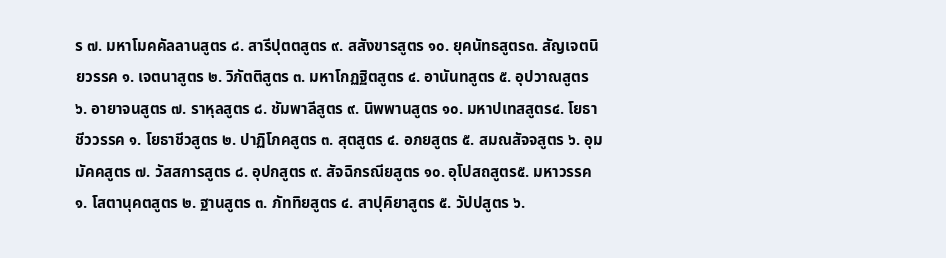ร ๗. มหาโมคคัลลานสูตร ๘. สารีปุตตสูตร ๙. สสังขารสูตร ๑๐. ยุคนัทธสูตร๓. สัญเจตนิยวรรค ๑. เจตนาสูตร ๒. วิภัตติสูตร ๓. มหาโกฏฐิตสูตร ๔. อานันทสูตร ๕. อุปวาณสูตร ๖. อายาจนสูตร ๗. ราหุลสูตร ๘. ชัมพาลีสูตร ๙. นิพพานสูตร ๑๐. มหาปเทสสูตร๔. โยธาชีววรรค ๑. โยธาชีวสูตร ๒. ปาฏิโภคสูตร ๓. สุตสูตร ๔. อภยสูตร ๕. สมณสัจจสูตร ๖. อุมมัคคสูตร ๗. วัสสการสูตร ๘. อุปกสูตร ๙. สัจฉิกรณียสูตร ๑๐. อุโปสถสูตร๕. มหาวรรค ๑. โสตานุคตสูตร ๒. ฐานสูตร ๓. ภัททิยสูตร ๔. สาปุคิยาสูตร ๕. วัปปสูตร ๖.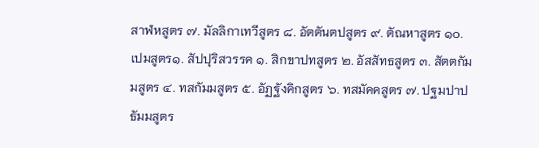สาฬหสูตร ๗. มัลลิกาเทวีสูตร ๘. อัตตันตปสูตร ๙. ตัณหาสูตร ๑๐. เปมสูตร๑. สัปปุริสวรรค ๑. สิกขาปทสูตร ๒. อัสสัทธสูตร ๓. สัตตกัมมสูตร ๔. ทสกัมมสูตร ๕. อัฏฐังคิกสูตร ๖. ทสมัคคสูตร ๗. ปฐมปาปธัมมสูตร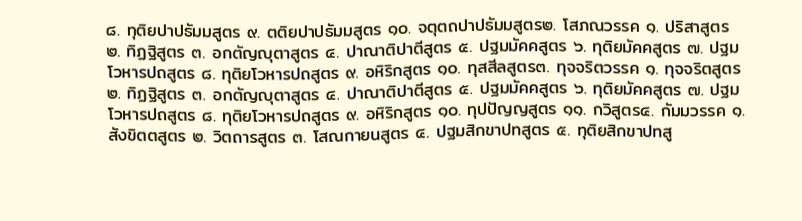๘. ทุติยปาปธัมมสูตร ๙. ตติยปาปธัมมสูตร ๑๐. จตุตถปาปธัมมสูตร๒. โสภณวรรค ๑. ปริสาสูตร ๒. ทิฏฐิสูตร ๓. อกตัญญุตาสูตร ๔. ปาณาติปาตีสูตร ๕. ปฐมมัคคสูตร ๖. ทุติยมัคคสูตร ๗. ปฐมโวหารปถสูตร ๘. ทุติยโวหารปถสูตร ๙. อหิริกสูตร ๑๐. ทุสสีลสูตร๓. ทุจจริตวรรค ๑. ทุจจริตสูตร ๒. ทิฏฐิสูตร ๓. อกตัญญุตาสูตร ๔. ปาณาติปาตีสูตร ๕. ปฐมมัคคสูตร ๖. ทุติยมัคคสูตร ๗. ปฐมโวหารปถสูตร ๘. ทุติยโวหารปถสูตร ๙. อหิริกสูตร ๑๐. ทุปปัญญสูตร ๑๑. กวิสูตร๔. กัมมวรรค ๑. สังขิตตสูตร ๒. วิตถารสูตร ๓. โสณกายนสูตร ๔. ปฐมสิกขาปทสูตร ๕. ทุติยสิกขาปทสู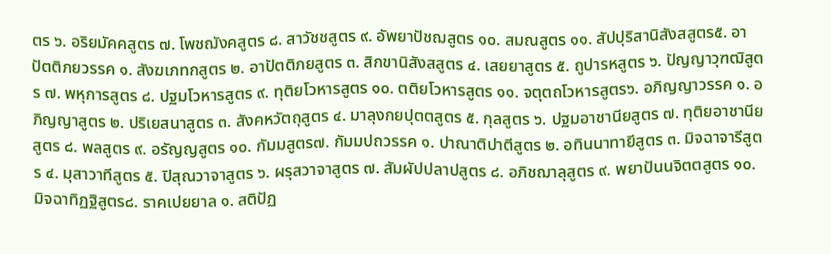ตร ๖. อริยมัคคสูตร ๗. โพชฌังคสูตร ๘. สาวัชชสูตร ๙. อัพยาปัชฌสูตร ๑๐. สมณสูตร ๑๑. สัปปุริสานิสังสสูตร๕. อาปัตติภยวรรค ๑. สังฆเภทกสูตร ๒. อาปัตติภยสูตร ๓. สิกขานิสังสสูตร ๔. เสยยาสูตร ๕. ถูปารหสูตร ๖. ปัญญาวุฑฒิสูตร ๗. พหุการสูตร ๘. ปฐมโวหารสูตร ๙. ทุติยโวหารสูตร ๑๐. ตติยโวหารสูตร ๑๑. จตุตถโวหารสูตร๖. อภิญญาวรรค ๑. อภิญญาสูตร ๒. ปริเยสนาสูตร ๓. สังคหวัตถุสูตร ๔. มาลุงกยปุตตสูตร ๕. กุลสูตร ๖. ปฐมอาชานียสูตร ๗. ทุติยอาชานียสูตร ๘. พลสูตร ๙. อรัญญสูตร ๑๐. กัมมสูตร๗. กัมมปถวรรค ๑. ปาณาติปาตีสูตร ๒. อทินนาทายีสูตร ๓. มิจฉาจารีสูตร ๔. มุสาวาทีสูตร ๕. ปิสุณวาจาสูตร ๖. ผรุสวาจาสูตร ๗. สัมผัปปลาปสูตร ๘. อภิชฌาลุสูตร ๙. พยาปันนจิตตสูตร ๑๐. มิจฉาทิฏฐิสูตร๘. ราคเปยยาล ๑. สติปัฏ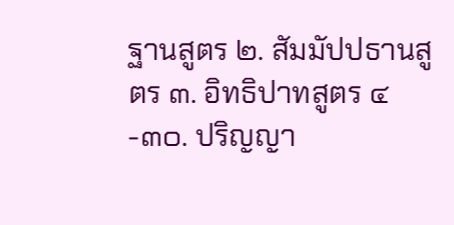ฐานสูตร ๒. สัมมัปปธานสูตร ๓. อิทธิปาทสูตร ๔-๓๐. ปริญญา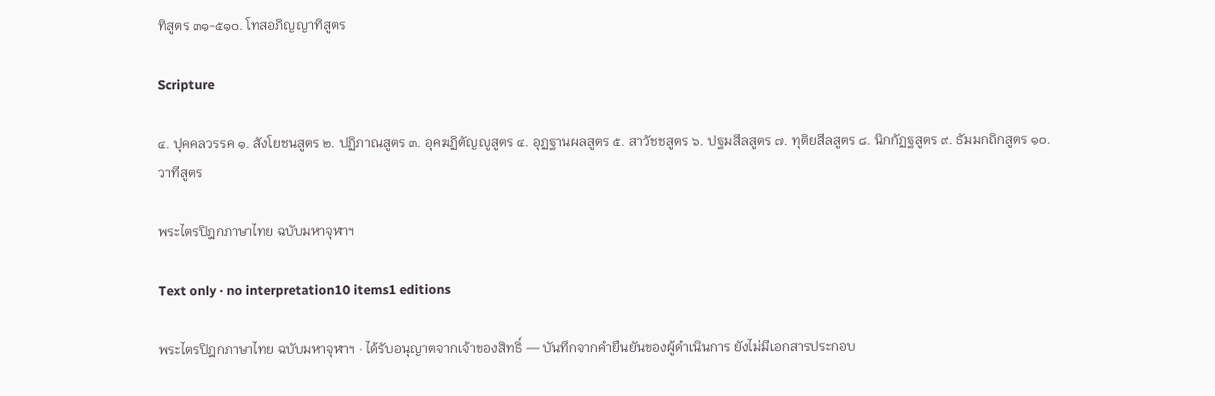ทิสูตร ๓๑-๕๑๐. โทสอภิญญาทิสูตร

Scripture

๔. ปุคคลวรรค ๑. สังโยชนสูตร ๒. ปฏิภาณสูตร ๓. อุคฆฏิตัญญูสูตร ๔. อุฏฐานผลสูตร ๕. สาวัชชสูตร ๖. ปฐมสีลสูตร ๗. ทุติยสีลสูตร ๘. นิกกัฏฐสูตร ๙. ธัมมกถิกสูตร ๑๐. วาทีสูตร

พระไตรปิฎกภาษาไทย ฉบับมหาจุฬาฯ

Text only · no interpretation10 items1 editions

พระไตรปิฎกภาษาไทย ฉบับมหาจุฬาฯ · ได้รับอนุญาตจากเจ้าของสิทธิ์ — บันทึกจากคำยืนยันของผู้ดำเนินการ ยังไม่มีเอกสารประกอบ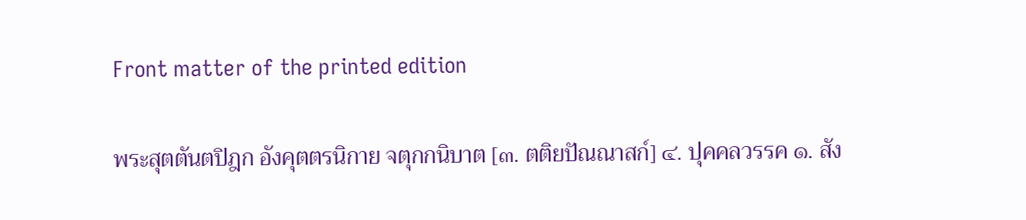Front matter of the printed edition

พระสุตตันตปิฎก อังคุตตรนิกาย จตุกกนิบาต [๓. ตติยปัณณาสก์] ๔. ปุคคลวรรค ๑. สัง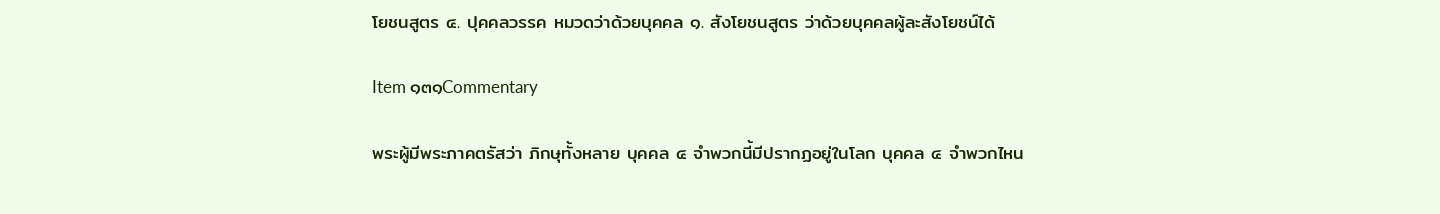โยชนสูตร ๔. ปุคคลวรรค หมวดว่าด้วยบุคคล ๑. สังโยชนสูตร ว่าด้วยบุคคลผู้ละสังโยชน์ได้

Item ๑๓๑Commentary

พระผู้มีพระภาคตรัสว่า ภิกษุทั้งหลาย บุคคล ๔ จำพวกนี้มีปรากฏอยู่ในโลก บุคคล ๔ จำพวกไหน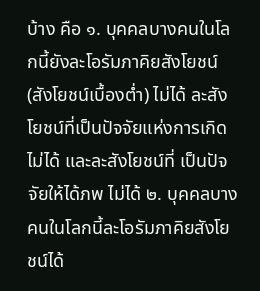บ้าง คือ ๑. บุคคลบางคนในโลกนี้ยังละโอรัมภาคิยสังโยชน์ (สังโยชน์เบื้องต่ำ) ไม่ได้ ละสังโยชน์ที่เป็นปัจจัยแห่งการเกิดไม่ได้ และละสังโยชน์ที่ เป็นปัจจัยให้ได้ภพ ไม่ได้ ๒. บุคคลบางคนในโลกนี้ละโอรัมภาคิยสังโยชน์ได้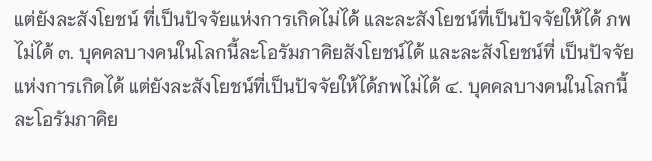แต่ยังละสังโยชน์ ที่เป็นปัจจัยแห่งการเกิดไม่ได้ และละสังโยชน์ที่เป็นปัจจัยให้ได้ ภพไม่ได้ ๓. บุคคลบางคนในโลกนี้ละโอรัมภาคิยสังโยชน์ได้ และละสังโยชน์ที่ เป็นปัจจัยแห่งการเกิดได้ แต่ยังละสังโยชน์ที่เป็นปัจจัยให้ได้ภพไม่ได้ ๔. บุคคลบางคนในโลกนี้ละโอรัมภาคิย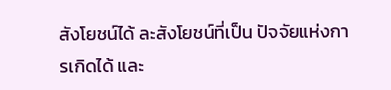สังโยชน์ได้ ละสังโยชน์ที่เป็น ปัจจัยแห่งการเกิดได้ และ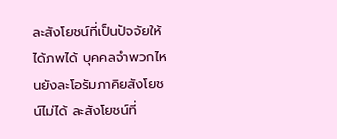ละสังโยชน์ที่เป็นปัจจัยให้ได้ภพได้ บุคคลจำพวกไหนยังละโอรัมภาคิยสังโยชน์ไม่ได้ ละสังโยชน์ที่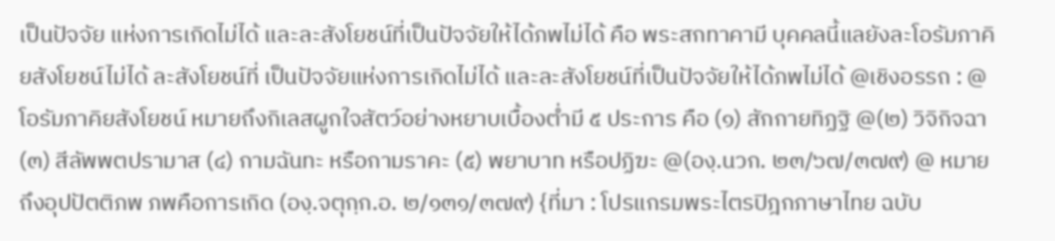เป็นปัจจัย แห่งการเกิดไม่ได้ และละสังโยชน์ที่เป็นปัจจัยให้ได้ภพไม่ได้ คือ พระสกทาคามี บุคคลนี้แลยังละโอรัมภาคิยสังโยชน์ไม่ได้ ละสังโยชน์ที่ เป็นปัจจัยแห่งการเกิดไม่ได้ และละสังโยชน์ที่เป็นปัจจัยให้ได้ภพไม่ได้ @เชิงอรรถ : @ โอรัมภาคิยสังโยชน์ หมายถึงกิเลสผูกใจสัตว์อย่างหยาบเบื้องต่ำมี ๕ ประการ คือ (๑) สักกายทิฏฐิ @(๒) วิจิกิจฉา (๓) สีลัพพตปรามาส (๔) กามฉันทะ หรือกามราคะ (๕) พยาบาท หรือปฏิฆะ @(องฺ.นวก. ๒๓/๖๗/๓๗๙) @ หมายถึงอุปปัตติภพ ภพคือการเกิด (องฺ.จตุกฺก.อ. ๒/๑๓๑/๓๗๙) {ที่มา : โปรแกรมพระไตรปิฎกภาษาไทย ฉบับ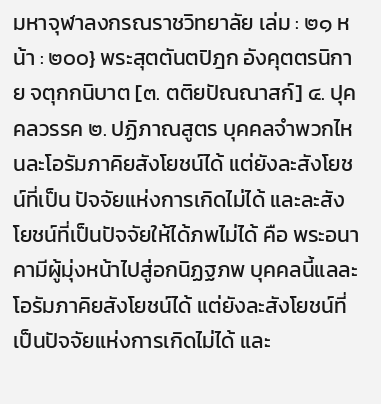มหาจุฬาลงกรณราชวิทยาลัย เล่ม : ๒๑ หน้า : ๒๐๐} พระสุตตันตปิฎก อังคุตตรนิกาย จตุกกนิบาต [๓. ตติยปัณณาสก์] ๔. ปุคคลวรรค ๒. ปฏิภาณสูตร บุคคลจำพวกไหนละโอรัมภาคิยสังโยชน์ได้ แต่ยังละสังโยชน์ที่เป็น ปัจจัยแห่งการเกิดไม่ได้ และละสังโยชน์ที่เป็นปัจจัยให้ได้ภพไม่ได้ คือ พระอนาคามีผู้มุ่งหน้าไปสู่อกนิฏฐภพ บุคคลนี้แลละโอรัมภาคิยสังโยชน์ได้ แต่ยังละสังโยชน์ที่เป็นปัจจัยแห่งการเกิดไม่ได้ และ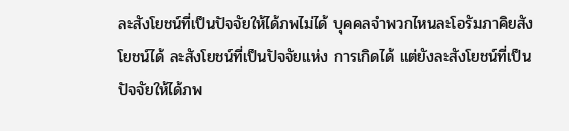ละสังโยชน์ที่เป็นปัจจัยให้ได้ภพไม่ได้ บุคคลจำพวกไหนละโอรัมภาคิยสังโยชน์ได้ ละสังโยชน์ที่เป็นปัจจัยแห่ง การเกิดได้ แต่ยังละสังโยชน์ที่เป็นปัจจัยให้ได้ภพ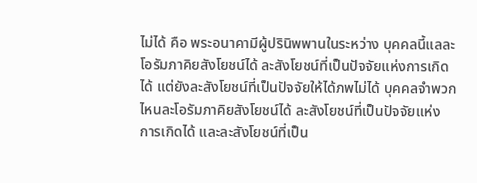ไม่ได้ คือ พระอนาคามีผู้ปรินิพพานในระหว่าง บุคคลนี้แลละโอรัมภาคิยสังโยชน์ได้ ละสังโยชน์ที่เป็นปัจจัยแห่งการเกิดได้ แต่ยังละสังโยชน์ที่เป็นปัจจัยให้ได้ภพไม่ได้ บุคคลจำพวกไหนละโอรัมภาคิยสังโยชน์ได้ ละสังโยชน์ที่เป็นปัจจัยแห่ง การเกิดได้ และละสังโยชน์ที่เป็น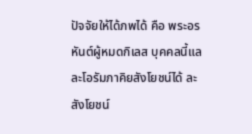ปัจจัยให้ได้ภพได้ คือ พระอรหันต์ผู้หมดกิเลส บุคคลนี้แลละโอรัมภาคิยสังโยชน์ได้ ละสังโยชน์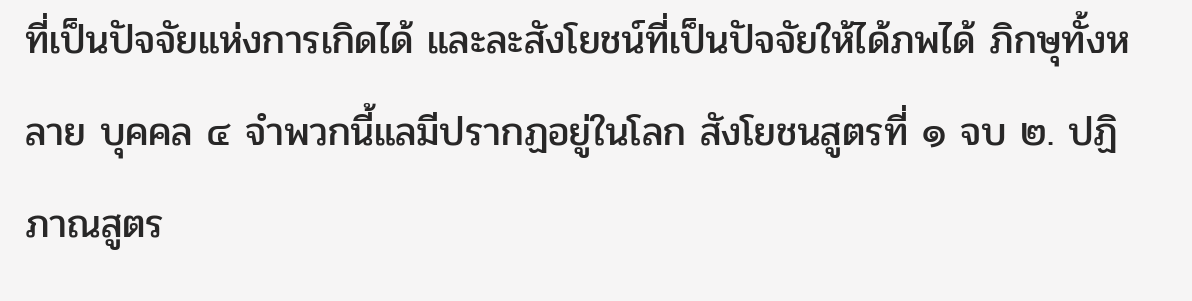ที่เป็นปัจจัยแห่งการเกิดได้ และละสังโยชน์ที่เป็นปัจจัยให้ได้ภพได้ ภิกษุทั้งหลาย บุคคล ๔ จำพวกนี้แลมีปรากฏอยู่ในโลก สังโยชนสูตรที่ ๑ จบ ๒. ปฏิภาณสูตร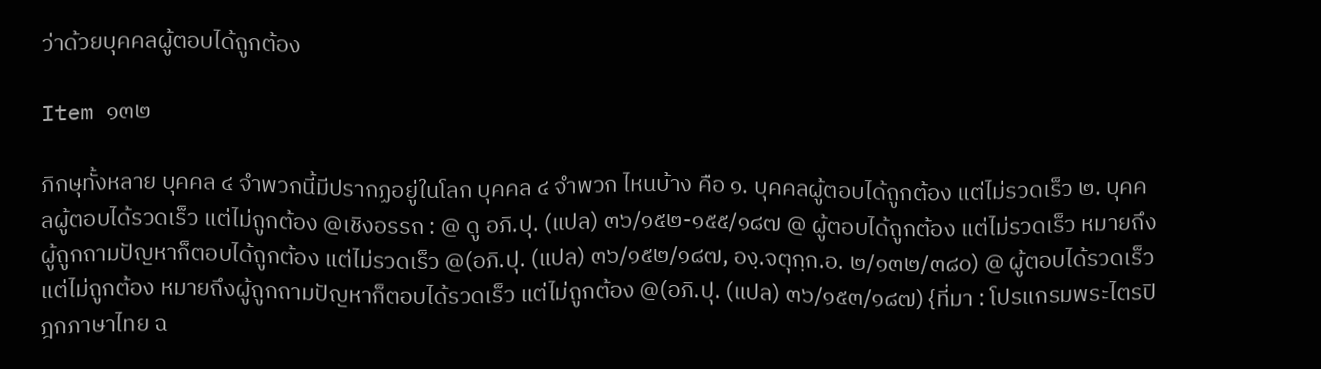ว่าด้วยบุคคลผู้ตอบได้ถูกต้อง

Item ๑๓๒

ภิกษุทั้งหลาย บุคคล ๔ จำพวกนี้มีปรากฏอยู่ในโลก บุคคล ๔ จำพวก ไหนบ้าง คือ ๑. บุคคลผู้ตอบได้ถูกต้อง แต่ไม่รวดเร็ว ๒. บุคคลผู้ตอบได้รวดเร็ว แต่ไม่ถูกต้อง @เชิงอรรถ : @ ดู อภิ.ปุ. (แปล) ๓๖/๑๕๒-๑๕๕/๑๘๗ @ ผู้ตอบได้ถูกต้อง แต่ไม่รวดเร็ว หมายถึงผู้ถูกถามปัญหาก็ตอบได้ถูกต้อง แต่ไม่รวดเร็ว @(อภิ.ปุ. (แปล) ๓๖/๑๕๒/๑๘๗, องฺ.จตุกฺก.อ. ๒/๑๓๒/๓๘๐) @ ผู้ตอบได้รวดเร็ว แต่ไม่ถูกต้อง หมายถึงผู้ถูกถามปัญหาก็ตอบได้รวดเร็ว แต่ไม่ถูกต้อง @(อภิ.ปุ. (แปล) ๓๖/๑๕๓/๑๘๗) {ที่มา : โปรแกรมพระไตรปิฎกภาษาไทย ฉ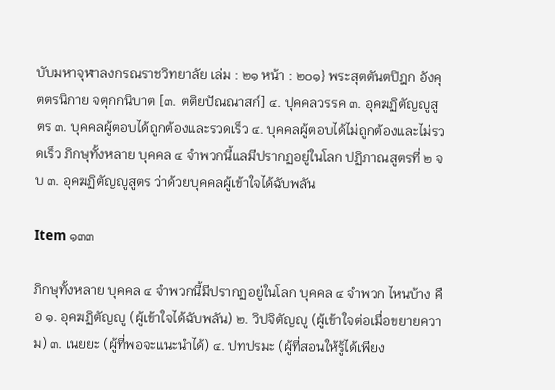บับมหาจุฬาลงกรณราชวิทยาลัย เล่ม : ๒๑ หน้า : ๒๐๑} พระสุตตันตปิฎก อังคุตตรนิกาย จตุกกนิบาต [๓. ตติยปัณณาสก์] ๔. ปุคคลวรรค ๓. อุคฆฏิตัญญูสูตร ๓. บุคคลผู้ตอบได้ถูกต้องและรวดเร็ว ๔. บุคคลผู้ตอบได้ไม่ถูกต้องและไม่รวดเร็ว ภิกษุทั้งหลาย บุคคล ๔ จำพวกนี้แลมีปรากฏอยู่ในโลก ปฏิภาณสูตรที่ ๒ จบ ๓. อุคฆฏิตัญญูสูตร ว่าด้วยบุคคลผู้เข้าใจได้ฉับพลัน

Item ๑๓๓

ภิกษุทั้งหลาย บุคคล ๔ จำพวกนี้มีปรากฏอยู่ในโลก บุคคล ๔ จำพวก ไหนบ้าง คือ ๑. อุคฆฏิตัญญู (ผู้เข้าใจได้ฉับพลัน) ๒. วิปจิตัญญู (ผู้เข้าใจต่อเมื่อขยายความ) ๓. เนยยะ (ผู้ที่พอจะแนะนำได้) ๔. ปทปรมะ (ผู้ที่สอนให้รู้ได้เพียง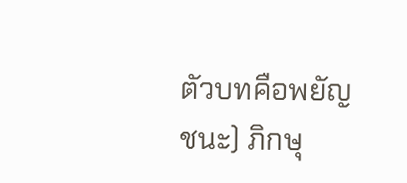ตัวบทคือพยัญชนะ) ภิกษุ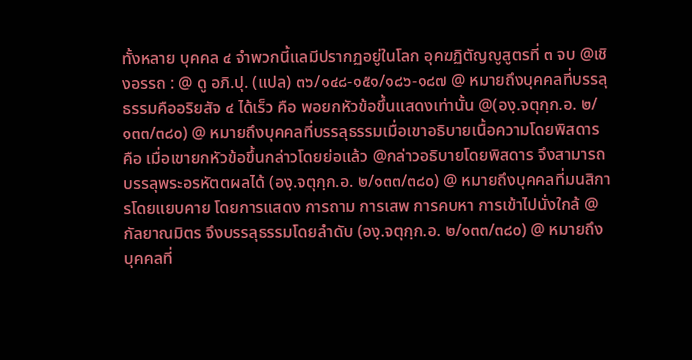ทั้งหลาย บุคคล ๔ จำพวกนี้แลมีปรากฏอยู่ในโลก อุคฆฏิตัญญูสูตรที่ ๓ จบ @เชิงอรรถ : @ ดู อภิ.ปุ. (แปล) ๓๖/๑๔๘-๑๕๑/๑๘๖-๑๘๗ @ หมายถึงบุคคลที่บรรลุธรรมคืออริยสัจ ๔ ได้เร็ว คือ พอยกหัวข้อขึ้นแสดงเท่านั้น @(องฺ.จตุกฺก.อ. ๒/๑๓๓/๓๘๐) @ หมายถึงบุคคลที่บรรลุธรรมเมื่อเขาอธิบายเนื้อความโดยพิสดาร คือ เมื่อเขายกหัวข้อขึ้นกล่าวโดยย่อแล้ว @กล่าวอธิบายโดยพิสดาร จึงสามารถบรรลุพระอรหัตตผลได้ (องฺ.จตุกฺก.อ. ๒/๑๓๓/๓๘๐) @ หมายถึงบุคคลที่มนสิการโดยแยบคาย โดยการแสดง การถาม การเสพ การคบหา การเข้าไปนั่งใกล้ @กัลยาณมิตร จึงบรรลุธรรมโดยลำดับ (องฺ.จตุกฺก.อ. ๒/๑๓๓/๓๘๐) @ หมายถึงบุคคลที่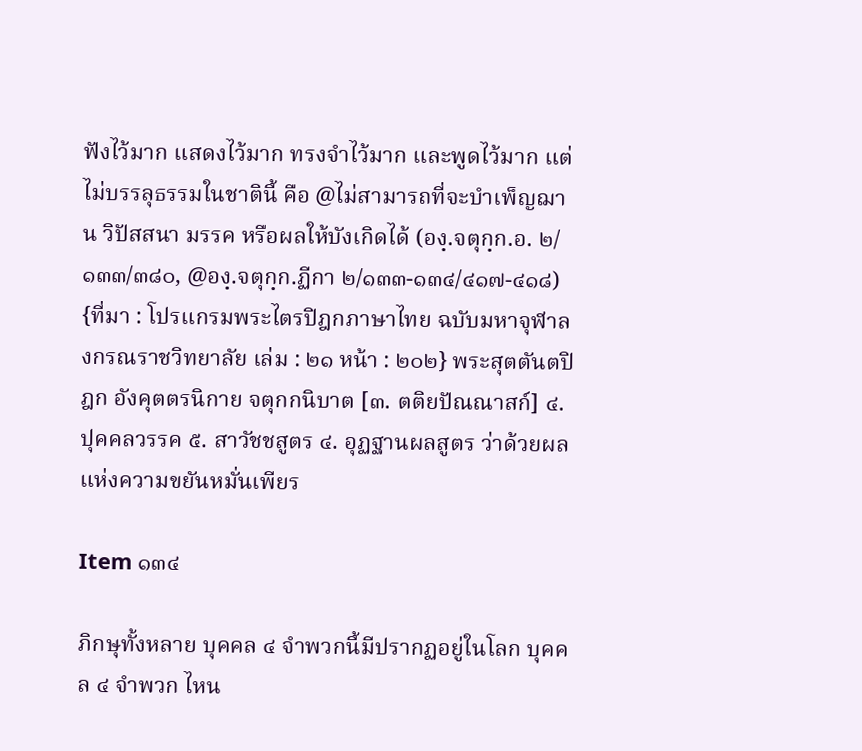ฟังไว้มาก แสดงไว้มาก ทรงจำไว้มาก และพูดไว้มาก แต่ไม่บรรลุธรรมในชาตินี้ คือ @ไม่สามารถที่จะบำเพ็ญฌาน วิปัสสนา มรรค หรือผลให้บังเกิดได้ (องฺ.จตุกฺก.อ. ๒/๑๓๓/๓๘๐, @องฺ.จตุกฺก.ฏีกา ๒/๑๓๓-๑๓๔/๔๑๗-๔๑๘) {ที่มา : โปรแกรมพระไตรปิฎกภาษาไทย ฉบับมหาจุฬาลงกรณราชวิทยาลัย เล่ม : ๒๑ หน้า : ๒๐๒} พระสุตตันตปิฎก อังคุตตรนิกาย จตุกกนิบาต [๓. ตติยปัณณาสก์] ๔. ปุคคลวรรค ๕. สาวัชชสูตร ๔. อุฏฐานผลสูตร ว่าด้วยผลแห่งความขยันหมั่นเพียร

Item ๑๓๔

ภิกษุทั้งหลาย บุคคล ๔ จำพวกนี้มีปรากฏอยู่ในโลก บุคคล ๔ จำพวก ไหน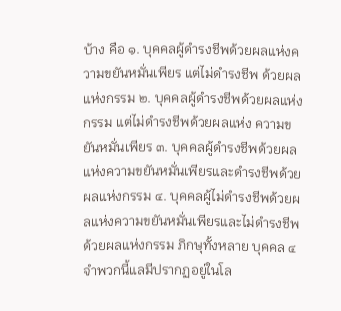บ้าง คือ ๑. บุคคลผู้ดำรงชีพด้วยผลแห่งความขยันหมั่นเพียร แต่ไม่ดำรงชีพ ด้วยผลแห่งกรรม ๒. บุคคลผู้ดำรงชีพด้วยผลแห่งกรรม แต่ไม่ดำรงชีพด้วยผลแห่ง ความขยันหมั่นเพียร ๓. บุคคลผู้ดำรงชีพด้วยผลแห่งความขยันหมั่นเพียรและดำรงชีพด้วย ผลแห่งกรรม ๔. บุคคลผู้ไม่ดำรงชีพด้วยผลแห่งความขยันหมั่นเพียรและไม่ดำรงชีพ ด้วยผลแห่งกรรม ภิกษุทั้งหลาย บุคคล ๔ จำพวกนี้แลมีปรากฏอยู่ในโล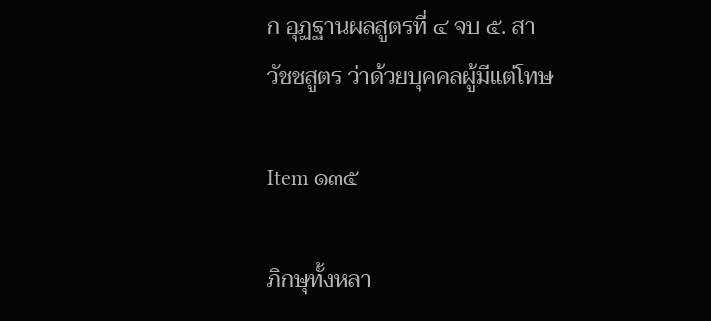ก อุฏฐานผลสูตรที่ ๔ จบ ๕. สาวัชชสูตร ว่าด้วยบุคคลผู้มีแต่โทษ

Item ๑๓๕

ภิกษุทั้งหลา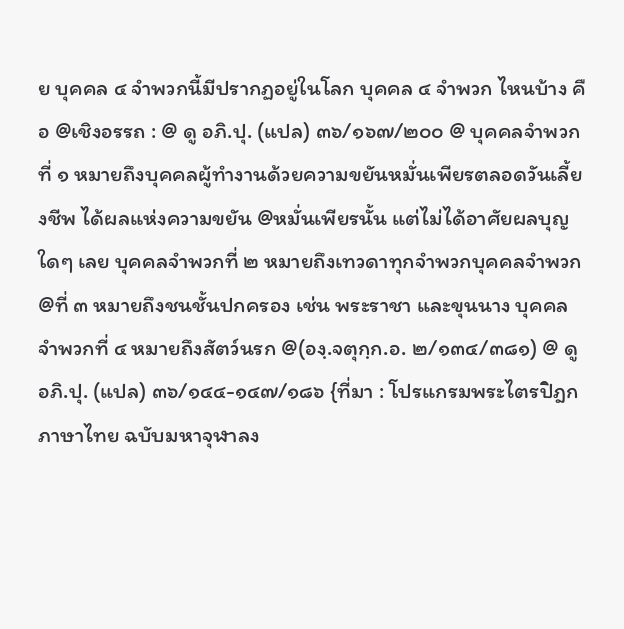ย บุคคล ๔ จำพวกนี้มีปรากฏอยู่ในโลก บุคคล ๔ จำพวก ไหนบ้าง คือ @เชิงอรรถ : @ ดู อภิ.ปุ. (แปล) ๓๖/๑๖๗/๒๐๐ @ บุคคลจำพวกที่ ๑ หมายถึงบุคคลผู้ทำงานด้วยความขยันหมั่นเพียรตลอดวันเลี้ยงชีพ ได้ผลแห่งความขยัน @หมั่นเพียรนั้น แต่ไม่ได้อาศัยผลบุญใดๆ เลย บุคคลจำพวกที่ ๒ หมายถึงเทวดาทุกจำพวกบุคคลจำพวก @ที่ ๓ หมายถึงชนชั้นปกครอง เช่น พระราชา และขุนนาง บุคคลจำพวกที่ ๔ หมายถึงสัตว์นรก @(องฺ.จตุกฺก.อ. ๒/๑๓๔/๓๘๑) @ ดู อภิ.ปุ. (แปล) ๓๖/๑๔๔-๑๔๗/๑๘๖ {ที่มา : โปรแกรมพระไตรปิฎกภาษาไทย ฉบับมหาจุฬาลง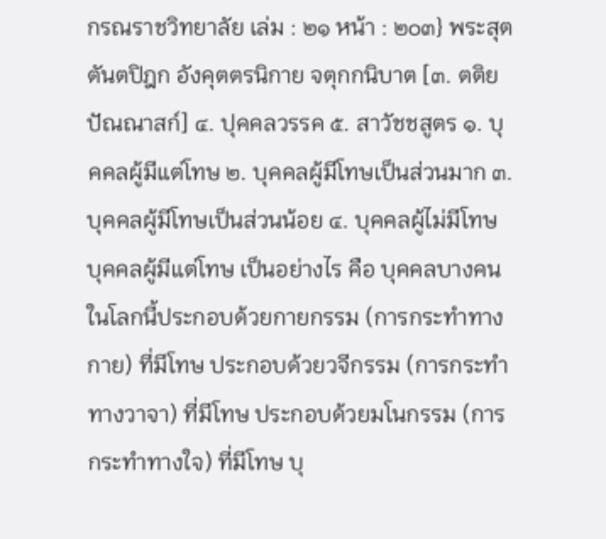กรณราชวิทยาลัย เล่ม : ๒๑ หน้า : ๒๐๓} พระสุตตันตปิฎก อังคุตตรนิกาย จตุกกนิบาต [๓. ตติยปัณณาสก์] ๔. ปุคคลวรรค ๕. สาวัชชสูตร ๑. บุคคลผู้มีแต่โทษ ๒. บุคคลผู้มีโทษเป็นส่วนมาก ๓. บุคคลผู้มีโทษเป็นส่วนน้อย ๔. บุคคลผู้ไม่มีโทษ บุคคลผู้มีแต่โทษ เป็นอย่างไร คือ บุคคลบางคนในโลกนี้ประกอบด้วยกายกรรม (การกระทำทางกาย) ที่มีโทษ ประกอบด้วยวจีกรรม (การกระทำทางวาจา) ที่มีโทษ ประกอบด้วยมโนกรรม (การ กระทำทางใจ) ที่มีโทษ บุ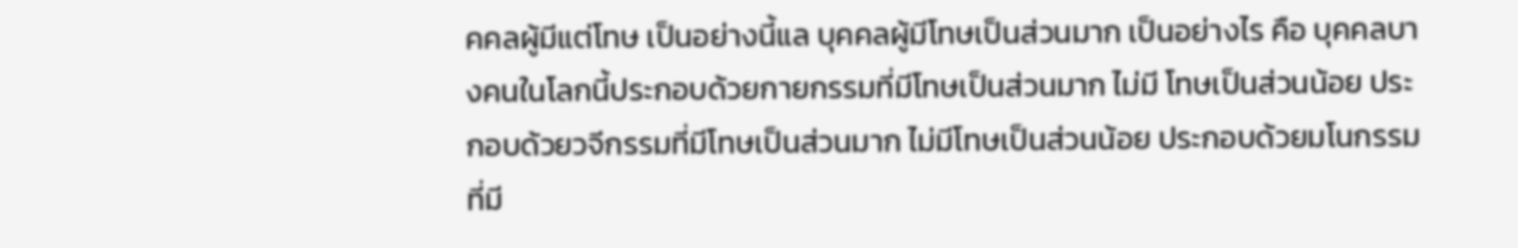คคลผู้มีแต่โทษ เป็นอย่างนี้แล บุคคลผู้มีโทษเป็นส่วนมาก เป็นอย่างไร คือ บุคคลบางคนในโลกนี้ประกอบด้วยกายกรรมที่มีโทษเป็นส่วนมาก ไม่มี โทษเป็นส่วนน้อย ประกอบด้วยวจีกรรมที่มีโทษเป็นส่วนมาก ไม่มีโทษเป็นส่วนน้อย ประกอบด้วยมโนกรรมที่มี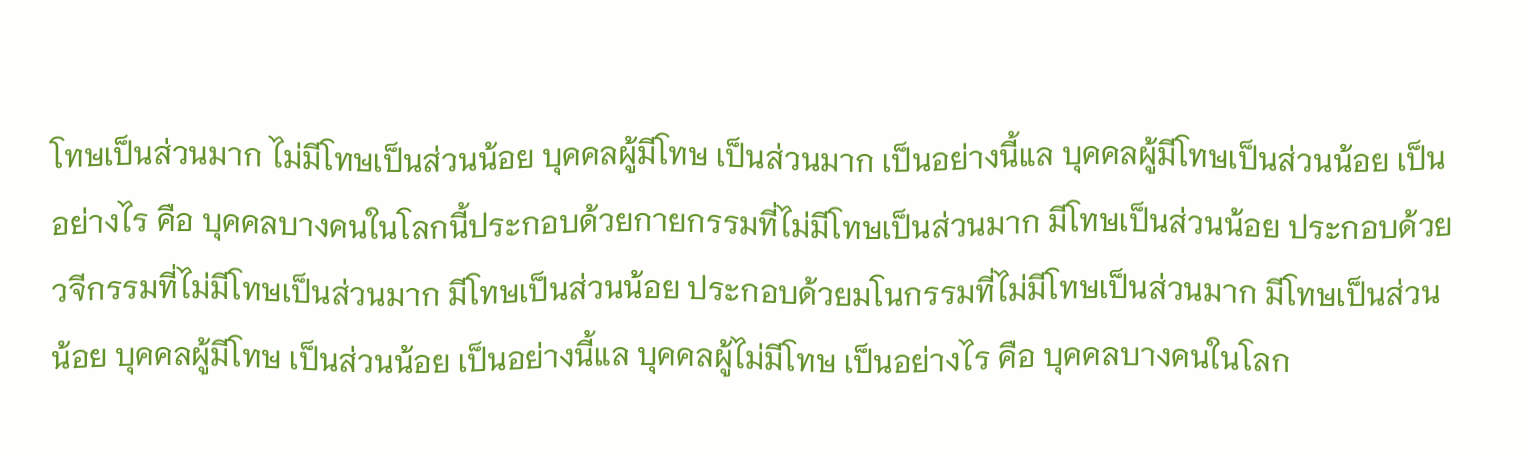โทษเป็นส่วนมาก ไม่มีโทษเป็นส่วนน้อย บุคคลผู้มีโทษ เป็นส่วนมาก เป็นอย่างนี้แล บุคคลผู้มีโทษเป็นส่วนน้อย เป็นอย่างไร คือ บุคคลบางคนในโลกนี้ประกอบด้วยกายกรรมที่ไม่มีโทษเป็นส่วนมาก มีโทษเป็นส่วนน้อย ประกอบด้วยวจีกรรมที่ไม่มีโทษเป็นส่วนมาก มีโทษเป็นส่วนน้อย ประกอบด้วยมโนกรรมที่ไม่มีโทษเป็นส่วนมาก มีโทษเป็นส่วนน้อย บุคคลผู้มีโทษ เป็นส่วนน้อย เป็นอย่างนี้แล บุคคลผู้ไม่มีโทษ เป็นอย่างไร คือ บุคคลบางคนในโลก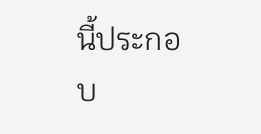นี้ประกอบ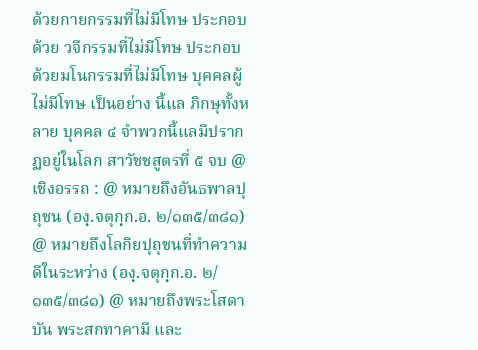ด้วยกายกรรมที่ไม่มีโทษ ประกอบด้วย วจีกรรมที่ไม่มีโทษ ประกอบด้วยมโนกรรมที่ไม่มีโทษ บุคคลผู้ไม่มีโทษ เป็นอย่าง นี้แล ภิกษุทั้งหลาย บุคคล ๔ จำพวกนี้แลมีปรากฏอยู่ในโลก สาวัชชสูตรที่ ๕ จบ @เชิงอรรถ : @ หมายถึงอันธพาลปุถุชน (องฺ.จตุกฺก.อ. ๒/๑๓๕/๓๘๑) @ หมายถึงโลกิยปุถุชนที่ทำความดีในระหว่าง (องฺ.จตุกฺก.อ. ๒/๑๓๕/๓๘๑) @ หมายถึงพระโสดาบัน พระสกทาคามี และ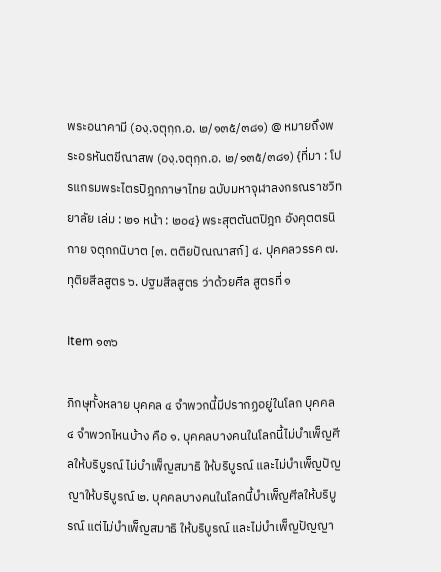พระอนาคามี (องฺ.จตุกฺก.อ. ๒/๑๓๕/๓๘๑) @ หมายถึงพระอรหันตขีณาสพ (องฺ.จตุกฺก.อ. ๒/๑๓๕/๓๘๑) {ที่มา : โปรแกรมพระไตรปิฎกภาษาไทย ฉบับมหาจุฬาลงกรณราชวิทยาลัย เล่ม : ๒๑ หน้า : ๒๐๔} พระสุตตันตปิฎก อังคุตตรนิกาย จตุกกนิบาต [๓. ตติยปัณณาสก์] ๔. ปุคคลวรรค ๗. ทุติยสีลสูตร ๖. ปฐมสีลสูตร ว่าด้วยศีล สูตรที่ ๑

Item ๑๓๖

ภิกษุทั้งหลาย บุคคล ๔ จำพวกนี้มีปรากฏอยู่ในโลก บุคคล ๔ จำพวกไหนบ้าง คือ ๑. บุคคลบางคนในโลกนี้ไม่บำเพ็ญศีลให้บริบูรณ์ ไม่บำเพ็ญสมาธิ ให้บริบูรณ์ และไม่บำเพ็ญปัญญาให้บริบูรณ์ ๒. บุคคลบางคนในโลกนี้บำเพ็ญศีลให้บริบูรณ์ แต่ไม่บำเพ็ญสมาธิ ให้บริบูรณ์ และไม่บำเพ็ญปัญญา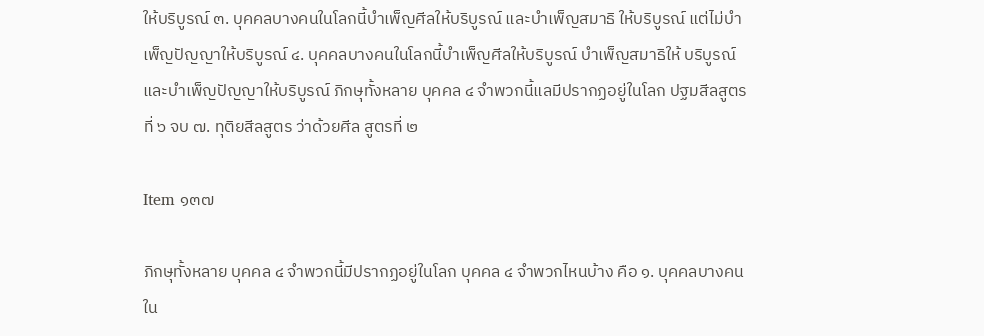ให้บริบูรณ์ ๓. บุคคลบางคนในโลกนี้บำเพ็ญศีลให้บริบูรณ์ และบำเพ็ญสมาธิ ให้บริบูรณ์ แต่ไม่บำเพ็ญปัญญาให้บริบูรณ์ ๔. บุคคลบางคนในโลกนี้บำเพ็ญศีลให้บริบูรณ์ บำเพ็ญสมาธิให้ บริบูรณ์และบำเพ็ญปัญญาให้บริบูรณ์ ภิกษุทั้งหลาย บุคคล ๔ จำพวกนี้แลมีปรากฏอยู่ในโลก ปฐมสีลสูตรที่ ๖ จบ ๗. ทุติยสีลสูตร ว่าด้วยศีล สูตรที่ ๒

Item ๑๓๗

ภิกษุทั้งหลาย บุคคล ๔ จำพวกนี้มีปรากฏอยู่ในโลก บุคคล ๔ จำพวกไหนบ้าง คือ ๑. บุคคลบางคนใน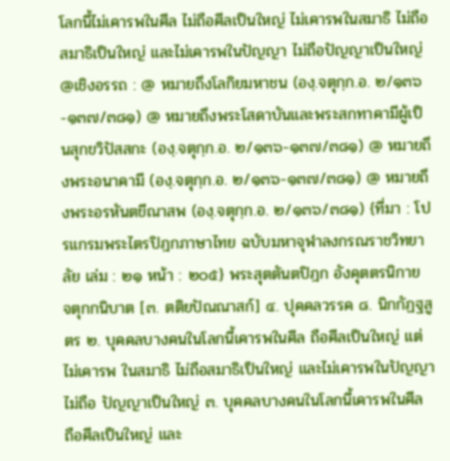โลกนี้ไม่เคารพในศีล ไม่ถือศีลเป็นใหญ่ ไม่เคารพในสมาธิ ไม่ถือสมาธิเป็นใหญ่ และไม่เคารพในปัญญา ไม่ถือปัญญาเป็นใหญ่ @เชิงอรรถ : @ หมายถึงโลกิยมหาชน (องฺ.จตุกฺก.อ. ๒/๑๓๖-๑๓๗/๓๘๑) @ หมายถึงพระโสดาบันและพระสกทาคามีผู้เป็นสุกขวิปัสสกะ (องฺ.จตุกฺก.อ. ๒/๑๓๖-๑๓๗/๓๘๑) @ หมายถึงพระอนาคามี (องฺ.จตุกฺก.อ. ๒/๑๓๖-๑๓๗/๓๘๑) @ หมายถึงพระอรหันตขีณาสพ (องฺ.จตุกฺก.อ. ๒/๑๓๖/๓๘๑) {ที่มา : โปรแกรมพระไตรปิฎกภาษาไทย ฉบับมหาจุฬาลงกรณราชวิทยาลัย เล่ม : ๒๑ หน้า : ๒๐๕} พระสุตตันตปิฎก อังคุตตรนิกาย จตุกกนิบาต [๓. ตติยปัณณาสก์] ๔. ปุคคลวรรค ๘. นิกกัฏฐสูตร ๒. บุคคลบางคนในโลกนี้เคารพในศีล ถือศีลเป็นใหญ่ แต่ไม่เคารพ ในสมาธิ ไม่ถือสมาธิเป็นใหญ่ และไม่เคารพในปัญญา ไม่ถือ ปัญญาเป็นใหญ่ ๓. บุคคลบางคนในโลกนี้เคารพในศีล ถือศีลเป็นใหญ่ และ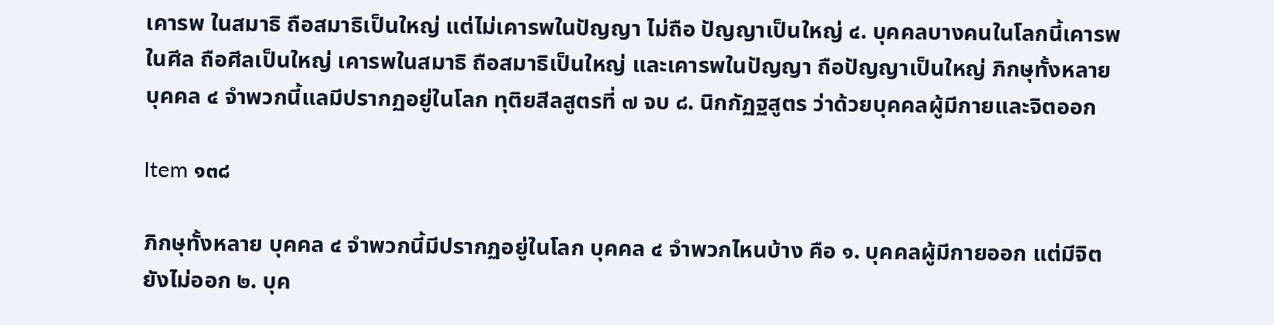เคารพ ในสมาธิ ถือสมาธิเป็นใหญ่ แต่ไม่เคารพในปัญญา ไม่ถือ ปัญญาเป็นใหญ่ ๔. บุคคลบางคนในโลกนี้เคารพในศีล ถือศีลเป็นใหญ่ เคารพในสมาธิ ถือสมาธิเป็นใหญ่ และเคารพในปัญญา ถือปัญญาเป็นใหญ่ ภิกษุทั้งหลาย บุคคล ๔ จำพวกนี้แลมีปรากฏอยู่ในโลก ทุติยสีลสูตรที่ ๗ จบ ๘. นิกกัฏฐสูตร ว่าด้วยบุคคลผู้มีกายและจิตออก

Item ๑๓๘

ภิกษุทั้งหลาย บุคคล ๔ จำพวกนี้มีปรากฏอยู่ในโลก บุคคล ๔ จำพวกไหนบ้าง คือ ๑. บุคคลผู้มีกายออก แต่มีจิตยังไม่ออก ๒. บุค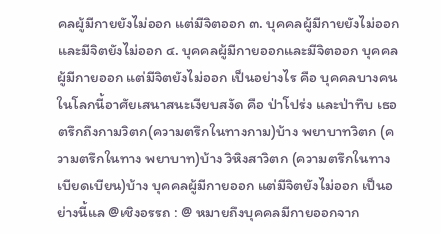คลผู้มีกายยังไม่ออก แต่มีจิตออก ๓. บุคคลผู้มีกายยังไม่ออกและมีจิตยังไม่ออก ๔. บุคคลผู้มีกายออกและมีจิตออก บุคคลผู้มีกายออก แต่มีจิตยังไม่ออก เป็นอย่างไร คือ บุคคลบางคนในโลกนี้อาศัยเสนาสนะเงียบสงัด คือ ป่าโปร่ง และป่าทึบ เธอตรึกถึงกามวิตก(ความตรึกในทางกาม)บ้าง พยาบาทวิตก (ความตรึกในทาง พยาบาท)บ้าง วิหิงสาวิตก (ความตรึกในทางเบียดเบียน)บ้าง บุคคลผู้มีกายออก แต่มีจิตยังไม่ออก เป็นอย่างนี้แล @เชิงอรรถ : @ หมายถึงบุคคลมีกายออกจาก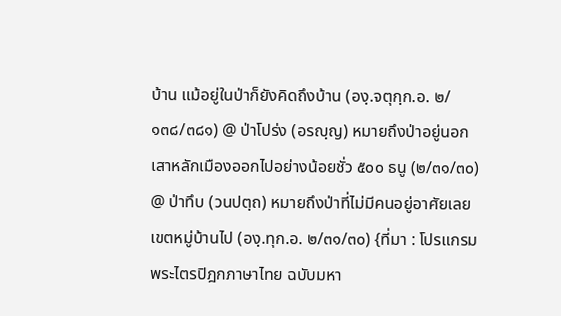บ้าน แม้อยู่ในป่าก็ยังคิดถึงบ้าน (องฺ.จตุกฺก.อ. ๒/๑๓๘/๓๘๑) @ ป่าโปร่ง (อรญฺญ) หมายถึงป่าอยู่นอกเสาหลักเมืองออกไปอย่างน้อยชั่ว ๕๐๐ ธนู (๒/๓๑/๓๐) @ ป่าทึบ (วนปตฺถ) หมายถึงป่าที่ไม่มีคนอยู่อาศัยเลยเขตหมู่บ้านไป (องฺ.ทุก.อ. ๒/๓๑/๓๐) {ที่มา : โปรแกรมพระไตรปิฎกภาษาไทย ฉบับมหา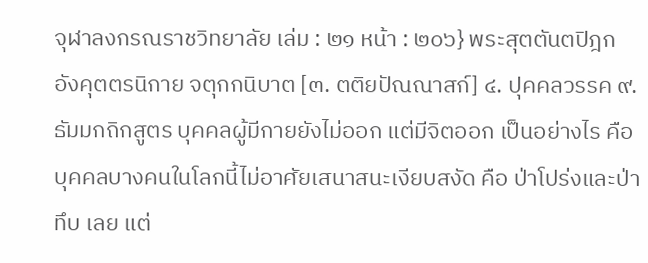จุฬาลงกรณราชวิทยาลัย เล่ม : ๒๑ หน้า : ๒๐๖} พระสุตตันตปิฎก อังคุตตรนิกาย จตุกกนิบาต [๓. ตติยปัณณาสก์] ๔. ปุคคลวรรค ๙. ธัมมกถิกสูตร บุคคลผู้มีกายยังไม่ออก แต่มีจิตออก เป็นอย่างไร คือ บุคคลบางคนในโลกนี้ไม่อาศัยเสนาสนะเงียบสงัด คือ ป่าโปร่งและป่าทึบ เลย แต่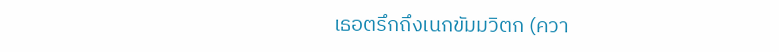เธอตรึกถึงเนกขัมมวิตก (ควา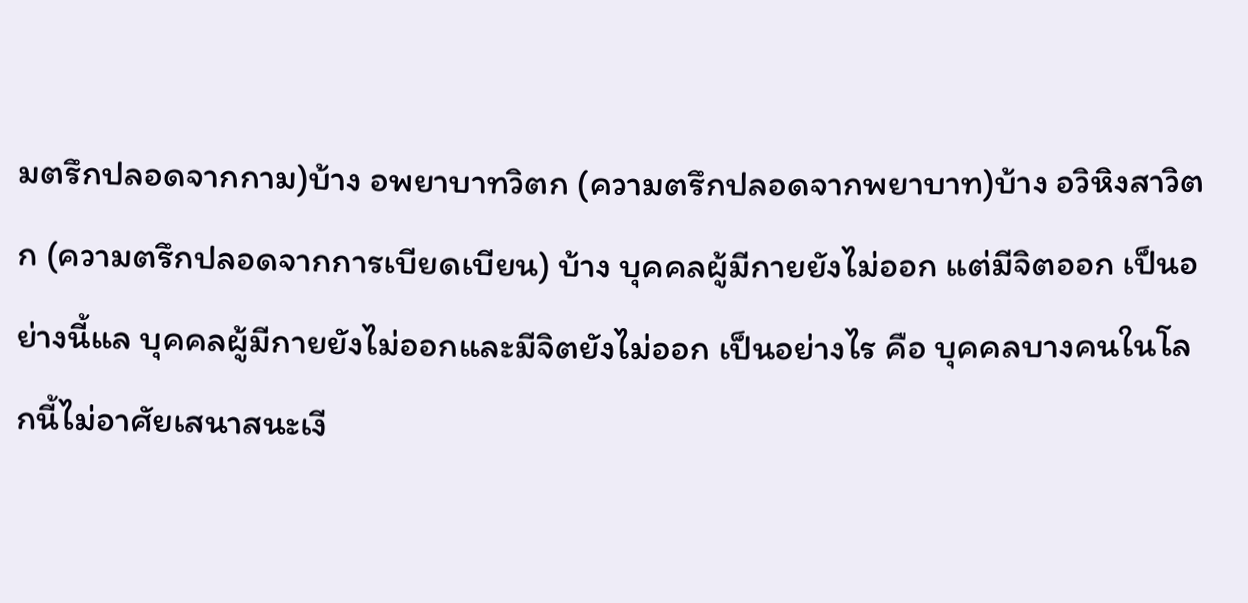มตรึกปลอดจากกาม)บ้าง อพยาบาทวิตก (ความตรึกปลอดจากพยาบาท)บ้าง อวิหิงสาวิตก (ความตรึกปลอดจากการเบียดเบียน) บ้าง บุคคลผู้มีกายยังไม่ออก แต่มีจิตออก เป็นอย่างนี้แล บุคคลผู้มีกายยังไม่ออกและมีจิตยังไม่ออก เป็นอย่างไร คือ บุคคลบางคนในโลกนี้ไม่อาศัยเสนาสนะเงี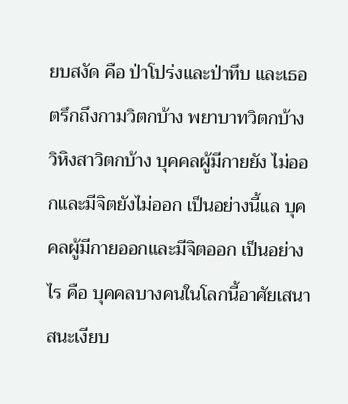ยบสงัด คือ ป่าโปร่งและป่าทึบ และเธอตรึกถึงกามวิตกบ้าง พยาบาทวิตกบ้าง วิหิงสาวิตกบ้าง บุคคลผู้มีกายยัง ไม่ออกและมีจิตยังไม่ออก เป็นอย่างนี้แล บุคคลผู้มีกายออกและมีจิตออก เป็นอย่างไร คือ บุคคลบางคนในโลกนี้อาศัยเสนาสนะเงียบ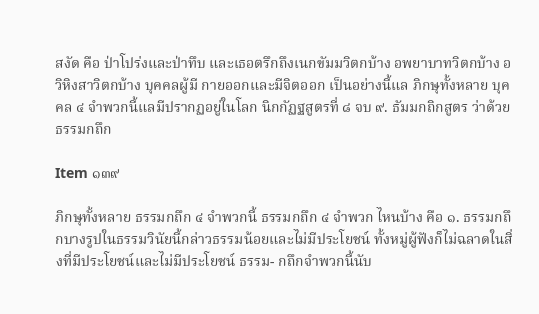สงัด คือ ป่าโปร่งและป่าทึบ และเธอตรึกถึงเนกขัมมวิตกบ้าง อพยาบาทวิตกบ้าง อวิหิงสาวิตกบ้าง บุคคลผู้มี กายออกและมีจิตออก เป็นอย่างนี้แล ภิกษุทั้งหลาย บุคคล ๔ จำพวกนี้แลมีปรากฏอยู่ในโลก นิกกัฏฐสูตรที่ ๘ จบ ๙. ธัมมกถิกสูตร ว่าด้วยธรรมกถึก

Item ๑๓๙

ภิกษุทั้งหลาย ธรรมกถึก ๔ จำพวกนี้ ธรรมกถึก ๔ จำพวก ไหนบ้าง คือ ๑. ธรรมกถึกบางรูปในธรรมวินัยนี้กล่าวธรรมน้อยและไม่มีประโยชน์ ทั้งหมู่ผู้ฟังก็ไม่ฉลาดในสิ่งที่มีประโยชน์และไม่มีประโยชน์ ธรรม- กถึกจำพวกนี้นับ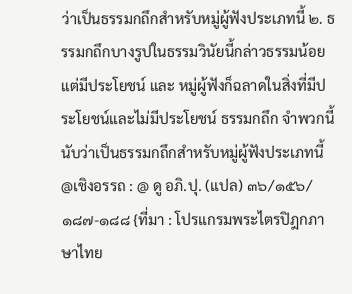ว่าเป็นธรรมกถึกสำหรับหมู่ผู้ฟังประเภทนี้ ๒. ธรรมกถึกบางรูปในธรรมวินัยนี้กล่าวธรรมน้อย แต่มีประโยชน์ และ หมู่ผู้ฟังก็ฉลาดในสิ่งที่มีประโยชน์และไม่มีประโยชน์ ธรรมกถึก จำพวกนี้นับว่าเป็นธรรมกถึกสำหรับหมู่ผู้ฟังประเภทนี้ @เชิงอรรถ : @ ดู อภิ.ปุ. (แปล) ๓๖/๑๕๖/๑๘๗-๑๘๘ {ที่มา : โปรแกรมพระไตรปิฎกภาษาไทย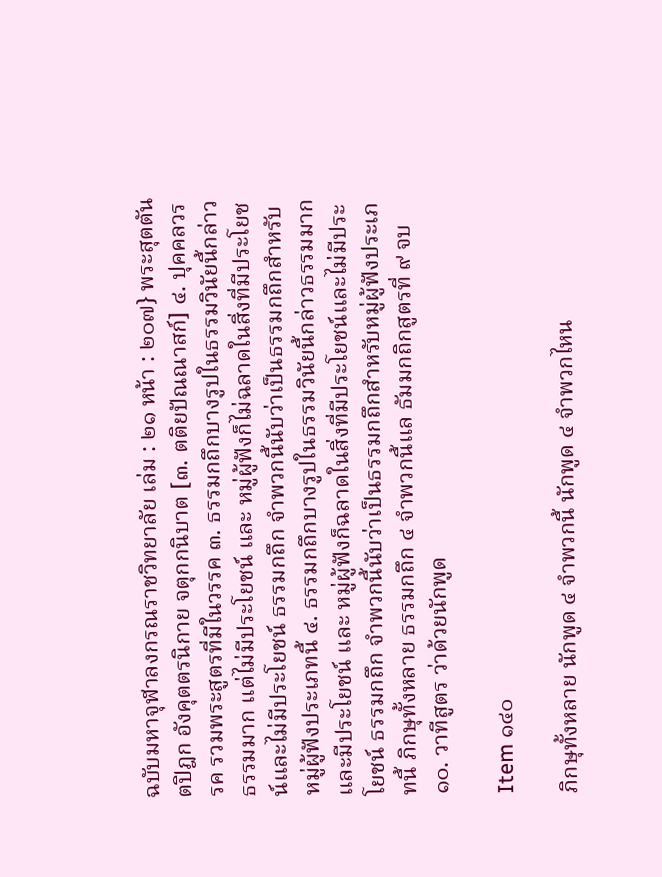ฉบับมหาจุฬาลงกรณราชวิทยาลัย เล่ม : ๒๑ หน้า : ๒๐๗} พระสุตตันตปิฎก อังคุตตรนิกาย จตุกกนิบาต [๓. ตติยปัณณาสก์] ๔. ปุคคลวรรค รวมพระสูตรที่มีในวรรค ๓. ธรรมกถึกบางรูปในธรรมวินัยนี้กล่าวธรรมมาก แต่ไม่มีประโยชน์ และ หมู่ผู้ฟังก็ไม่ฉลาดในสิ่งที่มีประโยชน์และไม่มีประโยชน์ ธรรมกถึก จำพวกนี้นับว่าเป็นธรรมกถึกสำหรับหมู่ผู้ฟังประเภทนี้ ๔. ธรรมกถึกบางรูปในธรรมวินัยนี้กล่าวธรรมมากและมีประโยชน์ และ หมู่ผู้ฟังก็ฉลาดในสิ่งที่มีประโยชน์และไม่มีประโยชน์ ธรรมกถึก จำพวกนี้นับว่าเป็นธรรมกถึกสำหรับหมู่ผู้ฟังประเภทนี้ ภิกษุทั้งหลาย ธรรมกถึก ๔ จำพวกนี้แล ธัมมกถิกสูตรที่ ๙ จบ ๑๐. วาทีสูตร ว่าด้วยนักพูด

Item ๑๔๐

ภิกษุทั้งหลาย นักพูด ๔ จำพวกนี้ นักพูด ๔ จำพวกไหน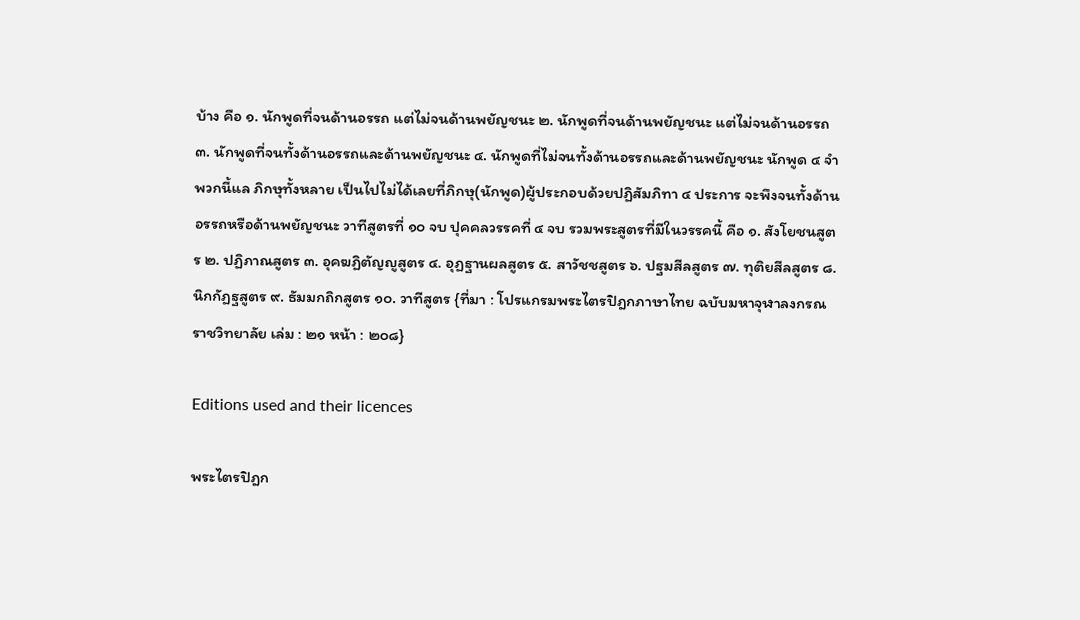บ้าง คือ ๑. นักพูดที่จนด้านอรรถ แต่ไม่จนด้านพยัญชนะ ๒. นักพูดที่จนด้านพยัญชนะ แต่ไม่จนด้านอรรถ ๓. นักพูดที่จนทั้งด้านอรรถและด้านพยัญชนะ ๔. นักพูดที่ไม่จนทั้งด้านอรรถและด้านพยัญชนะ นักพูด ๔ จำพวกนี้แล ภิกษุทั้งหลาย เป็นไปไม่ได้เลยที่ภิกษุ(นักพูด)ผู้ประกอบด้วยปฏิสัมภิทา ๔ ประการ จะพึงจนทั้งด้านอรรถหรือด้านพยัญชนะ วาทีสูตรที่ ๑๐ จบ ปุคคลวรรคที่ ๔ จบ รวมพระสูตรที่มีในวรรคนี้ คือ ๑. สังโยชนสูตร ๒. ปฏิภาณสูตร ๓. อุคฆฏิตัญญูสูตร ๔. อุฏฐานผลสูตร ๕. สาวัชชสูตร ๖. ปฐมสีลสูตร ๗. ทุติยสีลสูตร ๘. นิกกัฏฐสูตร ๙. ธัมมกถิกสูตร ๑๐. วาทีสูตร {ที่มา : โปรแกรมพระไตรปิฎกภาษาไทย ฉบับมหาจุฬาลงกรณราชวิทยาลัย เล่ม : ๒๑ หน้า : ๒๐๘}

Editions used and their licences

พระไตรปิฎก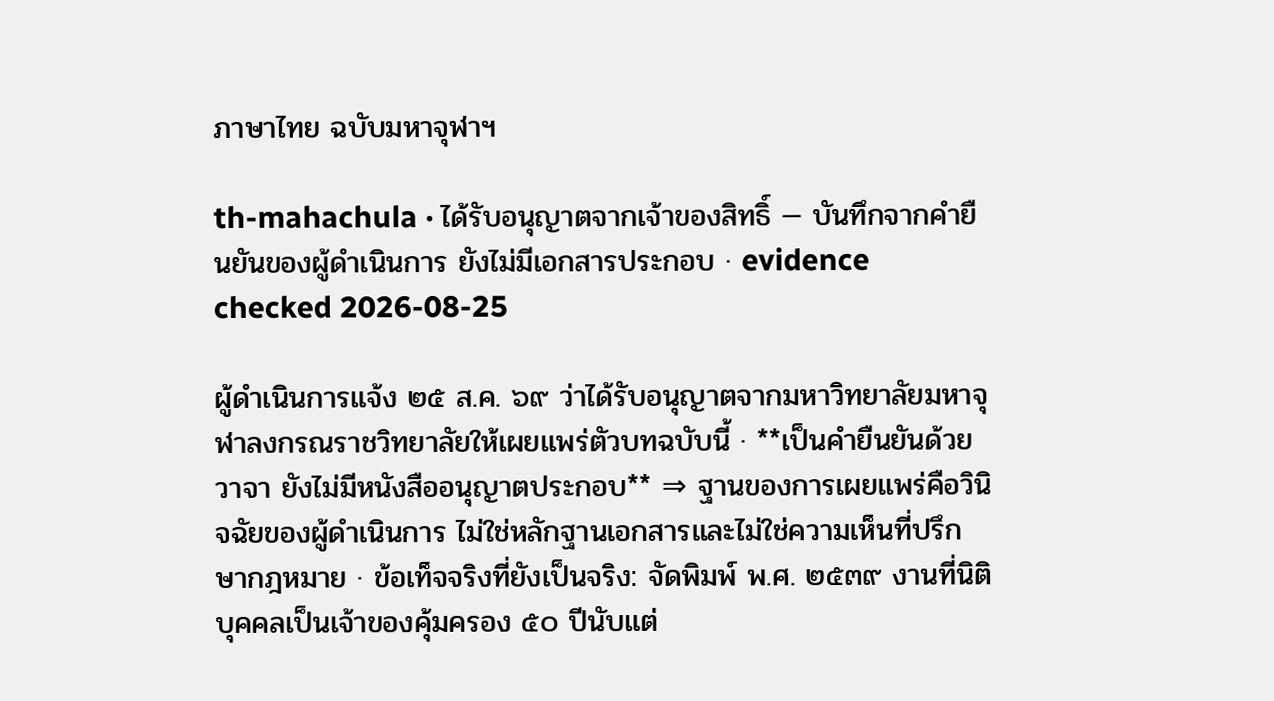ภาษาไทย ฉบับมหาจุฬาฯ

th-mahachula · ได้รับอนุญาตจากเจ้าของสิทธิ์ — บันทึกจากคำยืนยันของผู้ดำเนินการ ยังไม่มีเอกสารประกอบ · evidence checked 2026-08-25

ผู้ดำเนินการแจ้ง ๒๕ ส.ค. ๖๙ ว่าได้รับอนุญาตจากมหาวิทยาลัยมหาจุฬาลงกรณราชวิทยาลัยให้เผยแพร่ตัวบทฉบับนี้ · **เป็นคำยืนยันด้วยวาจา ยังไม่มีหนังสืออนุญาตประกอบ** ⇒ ฐานของการเผยแพร่คือวินิจฉัยของผู้ดำเนินการ ไม่ใช่หลักฐานเอกสารและไม่ใช่ความเห็นที่ปรึกษากฎหมาย · ข้อเท็จจริงที่ยังเป็นจริง: จัดพิมพ์ พ.ศ. ๒๕๓๙ งานที่นิติบุคคลเป็นเจ้าของคุ้มครอง ๕๐ ปีนับแต่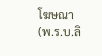โฆษณา (พ.ร.บ.ลิ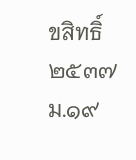ขสิทธิ์ ๒๕๓๗ ม.๑๙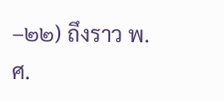–๒๒) ถึงราว พ.ศ.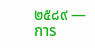๒๕๘๙ — การ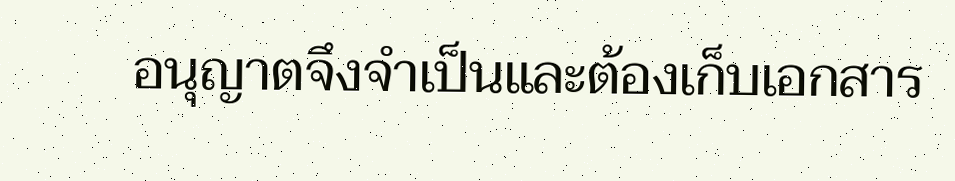อนุญาตจึงจำเป็นและต้องเก็บเอกสาร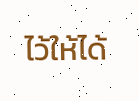ไว้ให้ได้